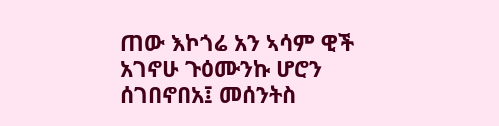ጠው እኮጎሬ አን ኣሳም ዊች አገኖሁ ጉዕሙንኩ ሆሮን ሰገበኖበአ፤ መሰንትስ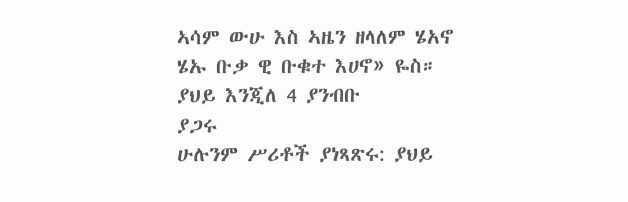ኣሳም ውሁ እስ ኣዜን ዘላለም ሄአኖ ሄኡ ቡቃ ዊ ቡቁተ እሀኖ» ዬስ።
ያህይ እንጂለ 4 ያንብቡ
ያጋሩ
ሁሉንም ሥሪቶች ያነጻጽሩ: ያህይ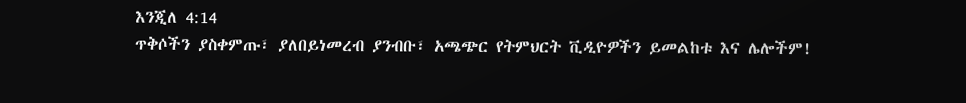እንጂለ 4:14
ጥቅሶችን ያስቀምጡ፣ ያለበይነመረብ ያንብቡ፣ አጫጭር የትምህርት ቪዲዮዎችን ይመልከቱ እና ሌሎችም!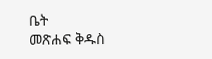ቤት
መጽሐፍ ቅዱስ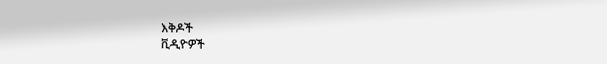እቅዶች
ቪዲዮዎች